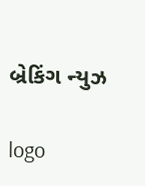બ્રેકિંગ ન્યુઝ

logo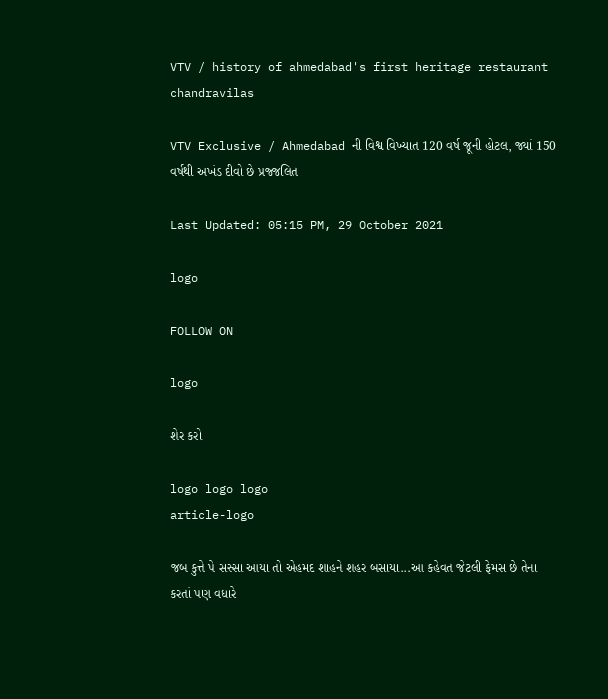VTV / history of ahmedabad's first heritage restaurant chandravilas

VTV Exclusive / Ahmedabad ની વિશ્વ વિખ્યાત 120 વર્ષ જૂની હોટલ, જ્યાં 150 વર્ષથી અખંડ દીવો છે પ્રજ્જલિત

Last Updated: 05:15 PM, 29 October 2021

logo

FOLLOW ON

logo

શેર કરો

logo logo logo
article-logo

જબ કુત્તે પે સસ્સા આયા તો એહમદ શાહને શહર બસાયા...આ કહેવત જેટલી ફેમસ છે તેના કરતાં પણ વધારે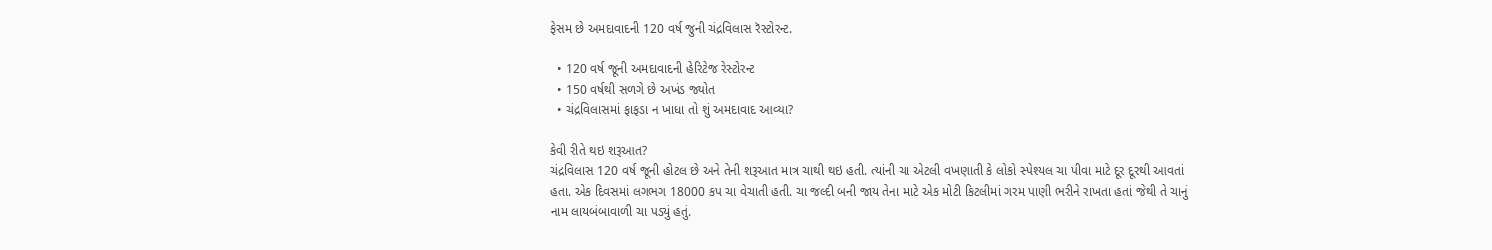ફેસમ છે અમદાવાદની 120 વર્ષ જુની ચંદ્રવિલાસ રૅસ્ટોરન્ટ.

  • 120 વર્ષ જૂની અમદાવાદની હેરિટેજ રેસ્ટોરન્ટ
  • 150 વર્ષથી સળગે છે અખંડ જ્યોત
  • ચંદ્રવિલાસમાં ફાફડા ન ખાધા તો શું અમદાવાદ આવ્યા?

કેવી રીતે થઇ શરૂઆત?
ચંદ્રવિલાસ 120 વર્ષ જૂની હોટલ છે અને તેની શરૂઆત માત્ર ચાથી થઇ હતી. ત્યાંની ચા એટલી વખણાતી કે લોકો સ્પેશ્યલ ચા પીવા માટે દૂર દૂરથી આવતાં હતા. એક દિવસમાં લગભગ 18000 કપ ચા વેચાતી હતી. ચા જલ્દી બની જાય તેના માટે એક મોટી કિટલીમાં ગરમ પાણી ભરીને રાખતા હતાં જેથી તે ચાનું નામ લાયબંબાવાળી ચા પડ્યું હતું.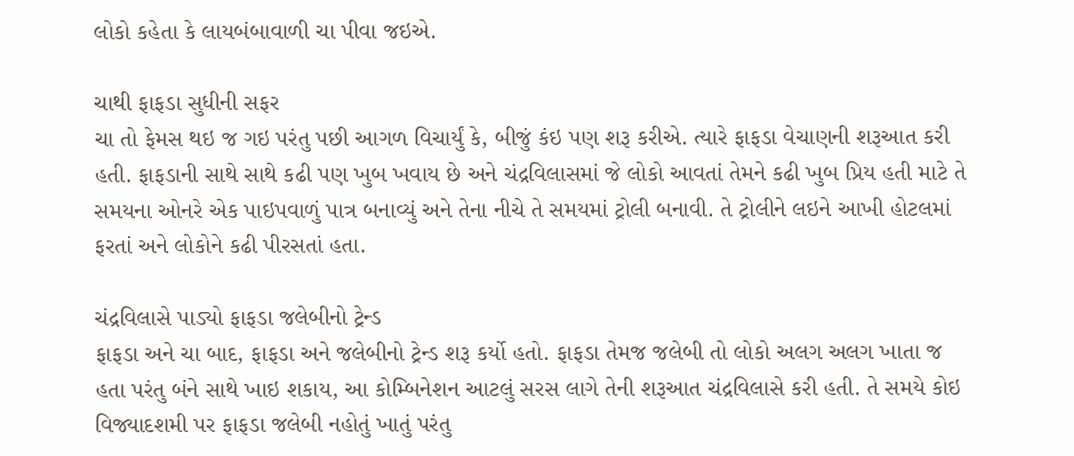લોકો કહેતા કે લાયબંબાવાળી ચા પીવા જઇએ.

ચાથી ફાફડા સુધીની સફર
ચા તો ફેમસ થઇ જ ગઇ પરંતુ પછી આગળ વિચાર્યું કે, બીજું કંઇ પણ શરૂ કરીએ. ત્યારે ફાફડા વેચાણની શરૂઆત કરી હતી. ફાફડાની સાથે સાથે કઢી પણ ખુબ ખવાય છે અને ચંદ્રવિલાસમાં જે લોકો આવતાં તેમને કઢી ખુબ પ્રિય હતી માટે તે સમયના ઓનરે એક પાઇપવાળું પાત્ર બનાવ્યું અને તેના નીચે તે સમયમાં ટ્રોલી બનાવી. તે ટ્રોલીને લઇને આખી હોટલમાં ફરતાં અને લોકોને કઢી પીરસતાં હતા.

ચંદ્રવિલાસે પાડ્યો ફાફડા જલેબીનો ટ્રેન્ડ
ફાફડા અને ચા બાદ, ફાફડા અને જલેબીનો ટ્રેન્ડ શરૂ કર્યો હતો. ફાફડા તેમજ જલેબી તો લોકો અલગ અલગ ખાતા જ હતા પરંતુ બંને સાથે ખાઇ શકાય, આ કોમ્બિનેશન આટલું સરસ લાગે તેની શરૂઆત ચંદ્રવિલાસે કરી હતી. તે સમયે કોઇ વિજ્યાદશમી પર ફાફડા જલેબી નહોતું ખાતું પરંતુ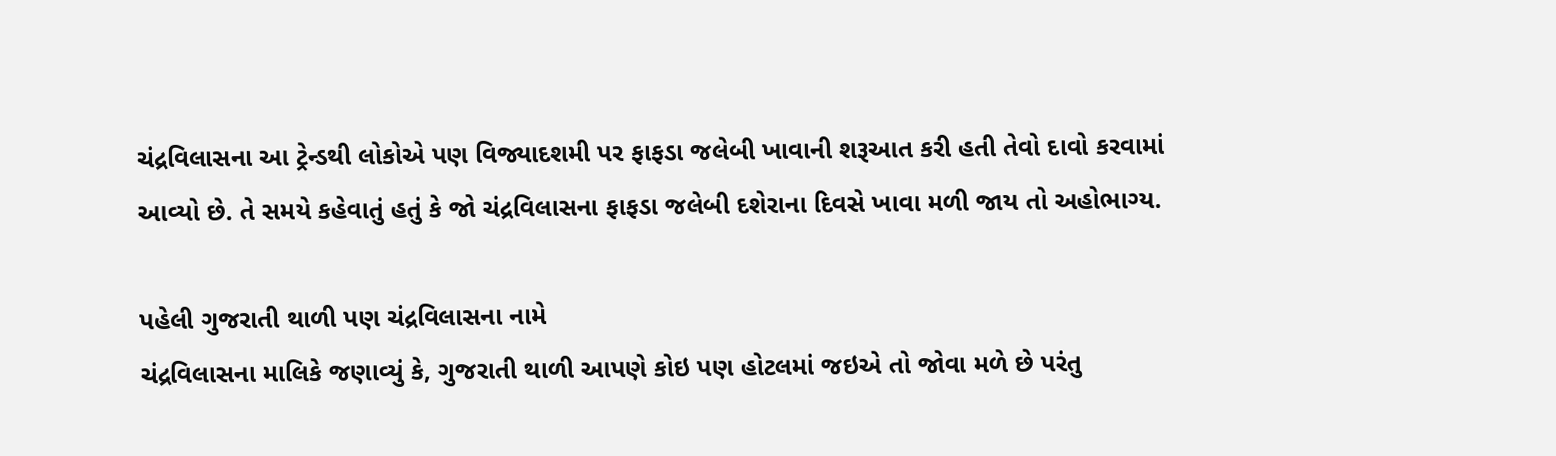ચંદ્રવિલાસના આ ટ્રેન્ડથી લોકોએ પણ વિજ્યાદશમી પર ફાફડા જલેબી ખાવાની શરૂઆત કરી હતી તેવો દાવો કરવામાં આવ્યો છે. તે સમયે કહેવાતું હતું કે જો ચંદ્રવિલાસના ફાફડા જલેબી દશેરાના દિવસે ખાવા મળી જાય તો અહોભાગ્ય.

પહેલી ગુજરાતી થાળી પણ ચંદ્રવિલાસના નામે
ચંદ્રવિલાસના માલિકે જણાવ્યું કે, ગુજરાતી થાળી આપણે કોઇ પણ હોટલમાં જઇએ તો જોવા મળે છે પરંતુ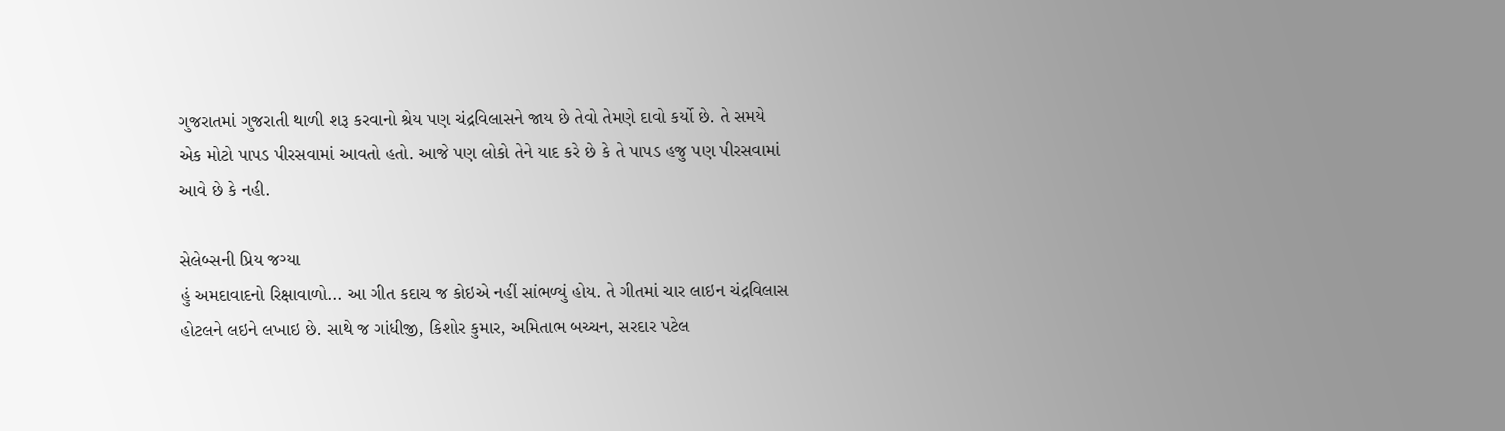ગુજરાતમાં ગુજરાતી થાળી શરૂ કરવાનો શ્રેય પણ ચંદ્રવિલાસને જાય છે તેવો તેમણે દાવો કર્યો છે. તે સમયે એક મોટો પાપડ પીરસવામાં આવતો હતો. આજે પણ લોકો તેને યાદ કરે છે કે તે પાપડ હજુ પણ પીરસવામાં આવે છે કે નહી.

સેલેબ્સની પ્રિય જગ્યા
હું અમદાવાદનો રિક્ષાવાળો... આ ગીત કદાચ જ કોઇએ નહીં સાંભળ્યું હોય. તે ગીતમાં ચાર લાઇન ચંદ્રવિલાસ હોટલને લઇને લખાઇ છે. સાથે જ ગાંધીજી, કિશોર કુમાર, અમિતાભ બચ્ચન, સરદાર પટેલ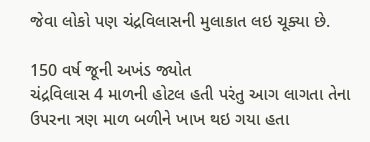જેવા લોકો પણ ચંદ્રવિલાસની મુલાકાત લઇ ચૂક્યા છે.

150 વર્ષ જૂની અખંડ જ્યોત
ચંદ્રવિલાસ 4 માળની હોટલ હતી પરંતુ આગ લાગતા તેના ઉપરના ત્રણ માળ બળીને ખાખ થઇ ગયા હતા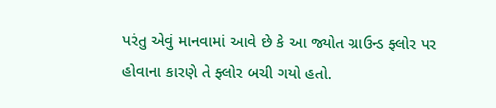પરંતુ એવું માનવામાં આવે છે કે આ જ્યોત ગ્રાઉન્ડ ફ્લોર પર હોવાના કારણે તે ફ્લોર બચી ગયો હતો.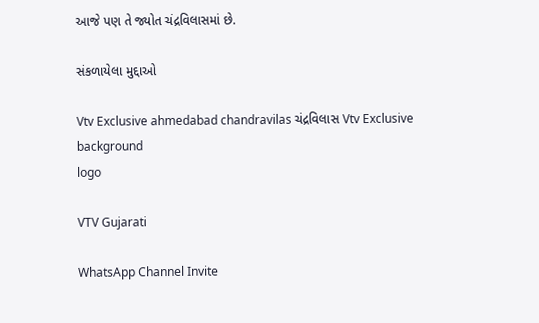આજે પણ તે જ્યોત ચંદ્રવિલાસમાં છે.

સંકળાયેલા મુદ્દાઓ

Vtv Exclusive ahmedabad chandravilas ચંદ્રવિલાસ Vtv Exclusive
background
logo

VTV Gujarati

WhatsApp Channel Invite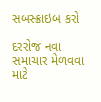સબસ્ક્રાઇબ કરો

દરરોજ નવા સમાચાર મેળવવા માટે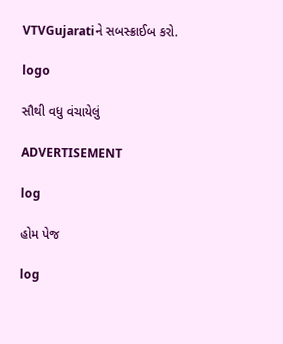VTVGujaratiને સબસ્ક્રાઈબ કરો.

logo

સૌથી વધુ વંચાયેલું

ADVERTISEMENT

log

હોમ પેજ

log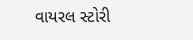વાયરલ સ્ટોરી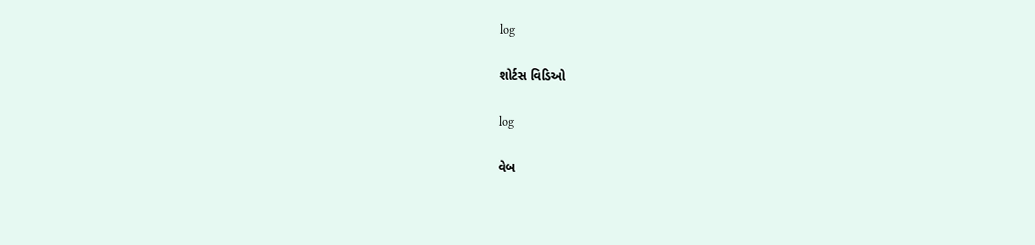log

શોર્ટસ વિડિઓ

log

વેબ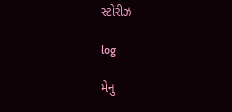સ્ટોરીઝ

log

મેનુ